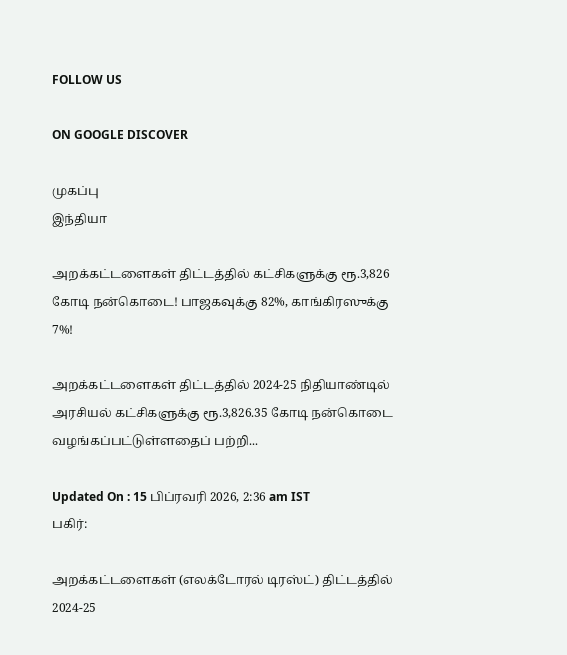FOLLOW US

ON GOOGLE DISCOVER

முகப்பு
இந்தியா

அறக்கட்டளைகள் திட்டத்தில் கட்சிகளுக்கு ரூ.3,826 கோடி நன்கொடை! பாஜகவுக்கு 82%, காங்கிரஸுக்கு 7%!

அறக்கட்டளைகள் திட்டத்தில் 2024-25 நிதியாண்டில் அரசியல் கட்சிகளுக்கு ரூ.3,826.35 கோடி நன்கொடை வழங்கப்பட்டுள்ளதைப் பற்றி...

Updated On : 15 பிப்ரவரி 2026, 2:36 am IST
பகிர்:

அறக்கட்டளைகள் (எலக்டோரல் டிரஸ்ட்) திட்டத்தில் 2024-25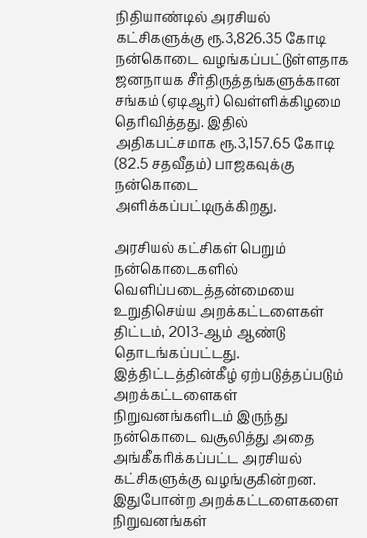நிதியாண்டில் அரசியல் கட்சிகளுக்கு ரூ.3,826.35 கோடி நன்கொடை வழங்கப்பட்டுள்ளதாக ஜனநாயக சீர்திருத்தங்களுக்கான சங்கம் (ஏடிஆர்) வெள்ளிக்கிழமை தெரிவித்தது. இதில் அதிகபட்சமாக ரூ.3,157.65 கோடி (82.5 சதவீதம்) பாஜகவுக்கு நன்கொடை அளிக்கப்பட்டிருக்கிறது.

அரசியல் கட்சிகள் பெறும் நன்கொடைகளில் வெளிப்படைத்தன்மையை உறுதிசெய்ய அறக்கட்டளைகள் திட்டம், 2013-ஆம் ஆண்டு தொடங்கப்பட்டது. இத்திட்டத்தின்கீழ் ஏற்படுத்தப்படும் அறக்கட்டளைகள் நிறுவனங்களிடம் இருந்து நன்கொடை வசூலித்து அதை அங்கீகரிக்கப்பட்ட அரசியல் கட்சிகளுக்கு வழங்குகின்றன. இதுபோன்ற அறக்கட்டளைகளை நிறுவனங்கள்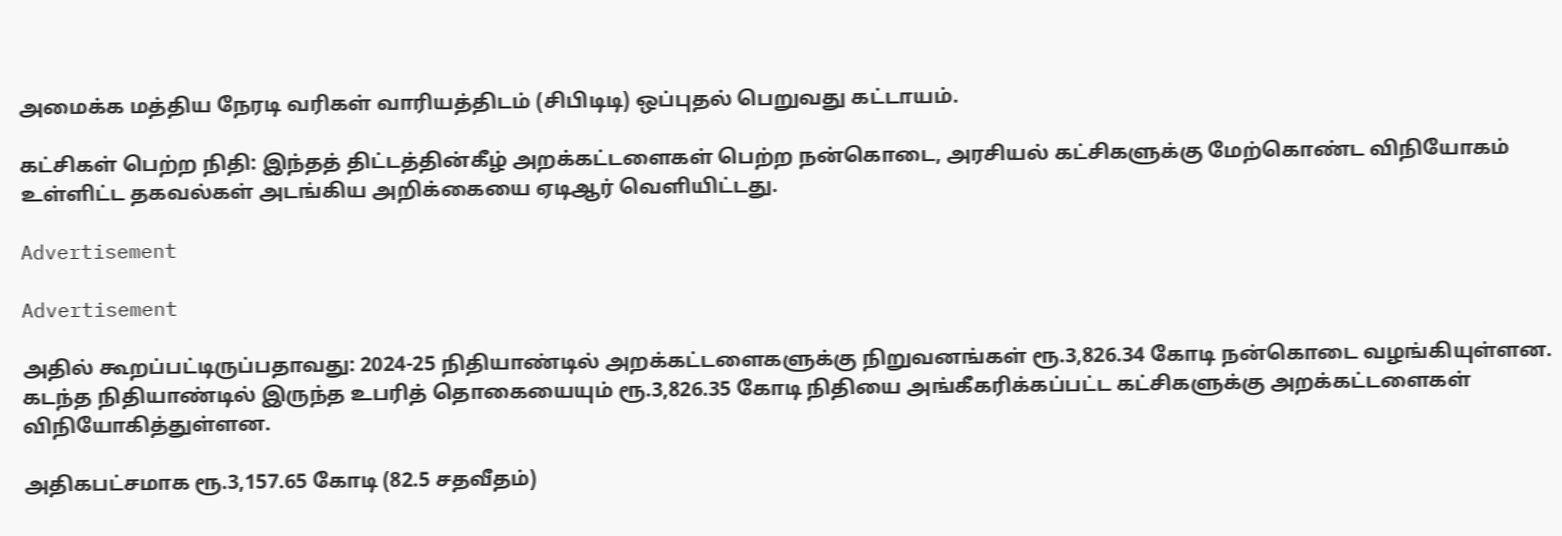அமைக்க மத்திய நேரடி வரிகள் வாரியத்திடம் (சிபிடிடி) ஒப்புதல் பெறுவது கட்டாயம்.

கட்சிகள் பெற்ற நிதி: இந்தத் திட்டத்தின்கீழ் அறக்கட்டளைகள் பெற்ற நன்கொடை, அரசியல் கட்சிகளுக்கு மேற்கொண்ட விநியோகம் உள்ளிட்ட தகவல்கள் அடங்கிய அறிக்கையை ஏடிஆர் வெளியிட்டது.

Advertisement

Advertisement

அதில் கூறப்பட்டிருப்பதாவது: 2024-25 நிதியாண்டில் அறக்கட்டளைகளுக்கு நிறுவனங்கள் ரூ.3,826.34 கோடி நன்கொடை வழங்கியுள்ளன. கடந்த நிதியாண்டில் இருந்த உபரித் தொகையையும் ரூ.3,826.35 கோடி நிதியை அங்கீகரிக்கப்பட்ட கட்சிகளுக்கு அறக்கட்டளைகள் விநியோகித்துள்ளன.

அதிகபட்சமாக ரூ.3,157.65 கோடி (82.5 சதவீதம்)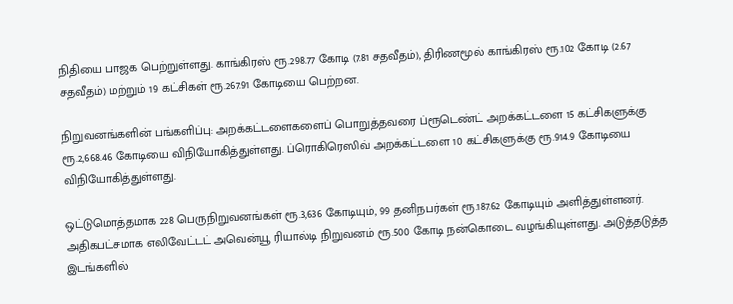நிதியை பாஜக பெற்றுள்ளது. காங்கிரஸ் ரூ.298.77 கோடி (7.81 சதவீதம்), திரிணமூல் காங்கிரஸ் ரூ.102 கோடி (2.67 சதவீதம்) மற்றும் 19 கட்சிகள் ரூ.267.91 கோடியை பெற்றன.

நிறுவனங்களின் பங்களிப்பு: அறக்கட்டளைகளைப் பொறுத்தவரை ப்ரூடெண்ட் அறக்கட்டளை 15 கட்சிகளுக்கு ரூ.2,668.46 கோடியை விநியோகித்துள்ளது. ப்ரொகிரெஸிவ் அறக்கட்டளை 10 கட்சிகளுக்கு ரூ.914.9 கோடியை விநியோகித்துள்ளது.

ஒட்டுமொத்தமாக 228 பெருநிறுவனங்கள் ரூ.3,636 கோடியும், 99 தனிநபர்கள் ரூ.187.62 கோடியும் அளித்துள்ளனர். அதிகபட்சமாக எலிவேட்டட் அவென்யூ ரியால்டி நிறுவனம் ரூ.500 கோடி நன்கொடை வழங்கியுள்ளது. அடுத்தடுத்த இடங்களில்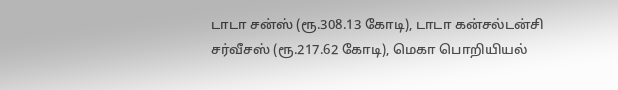டாடா சன்ஸ் (ரூ.308.13 கோடி), டாடா கன்சல்டன்சி சர்வீசஸ் (ரூ.217.62 கோடி), மெகா பொறியியல்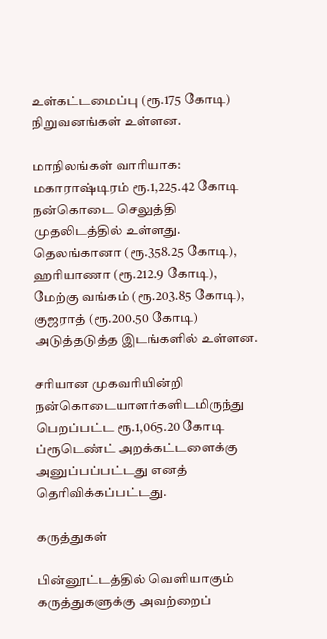உள்கட்டமைப்பு (ரூ.175 கோடி) நிறுவனங்கள் உள்ளன.

மாநிலங்கள் வாரியாக: மகாராஷ்டிரம் ரூ.1,225.42 கோடி நன்கொடை செலுத்தி முதலிடத்தில் உள்ளது. தெலங்கானா (ரூ.358.25 கோடி), ஹரியாணா (ரூ.212.9 கோடி), மேற்கு வங்கம் (ரூ.203.85 கோடி), குஜராத் (ரூ.200.50 கோடி) அடுத்தடுத்த இடங்களில் உள்ளன.

சரியான முகவரியின்றி நன்கொடையாளர்களிடமிருந்து பெறப்பட்ட ரூ.1,065.20 கோடி ப்ரூடெண்ட் அறக்கட்டளைக்கு அனுப்பப்பட்டது எனத் தெரிவிக்கப்பட்டது.

கருத்துகள்

பின்னூட்டத்தில் வெளியாகும் கருத்துகளுக்கு அவற்றைப்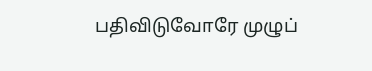பதிவிடுவோரே முழுப்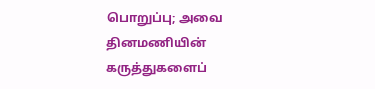பொறுப்பு; அவை தினமணியின் கருத்துகளைப்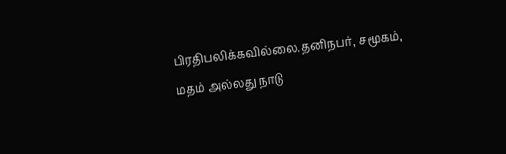பிரதிபலிக்கவில்லை.தனிநபர், சமூகம், மதம் அல்லது நாடு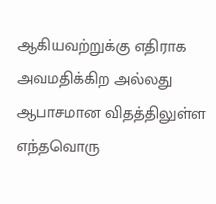ஆகியவற்றுக்கு எதிராக அவமதிக்கிற அல்லது ஆபாசமான விதத்திலுள்ள எந்தவொரு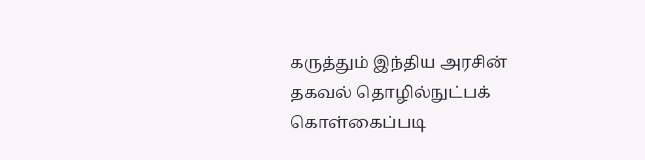கருத்தும் இந்திய அரசின் தகவல் தொழில்நுட்பக் கொள்கைப்படி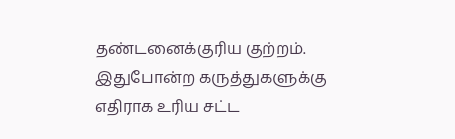தண்டனைக்குரிய குற்றம். இதுபோன்ற கருத்துகளுக்கு எதிராக உரிய சட்ட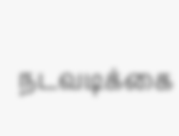நடவடிக்கை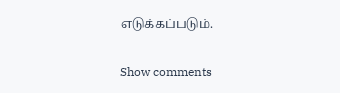எடுக்கப்படும்.

Show comments